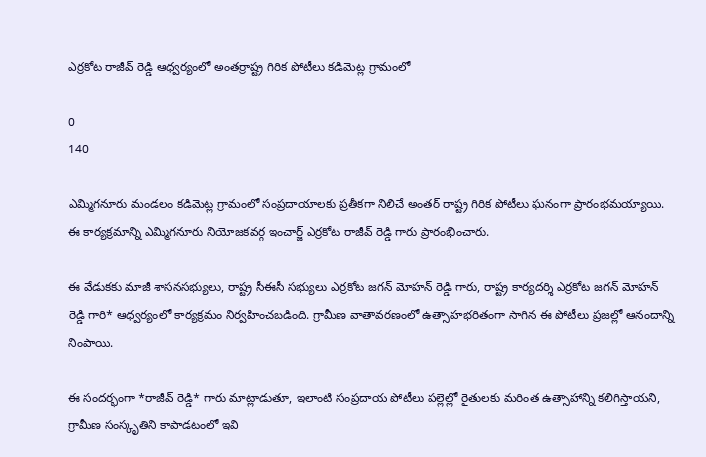ఎర్రకోట రాజీవ్ రెడ్డి ఆధ్వర్యంలో అంతర్రాష్ట్ర గిరిక పోటీలు కడిమెట్ల గ్రామంలో

0
140

ఎమ్మిగనూరు మండలం కడిమెట్ల గ్రామంలో సంప్రదాయాలకు ప్రతీకగా నిలిచే అంతర్ రాష్ట్ర గిరిక పోటీలు ఘనంగా ప్రారంభమయ్యాయి. ఈ కార్యక్రమాన్ని ఎమ్మిగనూరు నియోజకవర్గ ఇంచార్జ్ ఎర్రకోట రాజీవ్ రెడ్డి గారు ప్రారంభించారు.

ఈ వేడుకకు మాజీ శాసనసభ్యులు, రాష్ట్ర సీఈసీ సభ్యులు ఎర్రకోట జగన్ మోహన్ రెడ్డి గారు, రాష్ట్ర కార్యదర్శి ఎర్రకోట జగన్ మోహన్ రెడ్డి గారి* ఆధ్వర్యంలో కార్యక్రమం నిర్వహించబడింది. గ్రామీణ వాతావరణంలో ఉత్సాహభరితంగా సాగిన ఈ పోటీలు ప్రజల్లో ఆనందాన్ని నింపాయి.

ఈ సందర్భంగా *రాజీవ్ రెడ్డి* గారు మాట్లాడుతూ, ఇలాంటి సంప్రదాయ పోటీలు పల్లెల్లో రైతులకు మరింత ఉత్సాహాన్ని కలిగిస్తాయని, గ్రామీణ సంస్కృతిని కాపాడటంలో ఇవి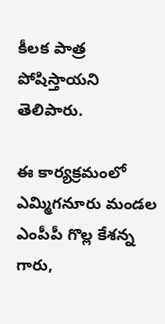కీలక పాత్ర పోషిస్తాయని తెలిపారు.

ఈ కార్యక్రమంలో ఎమ్మిగనూరు మండల ఎంపీపీ గొల్ల కేశన్న గారు,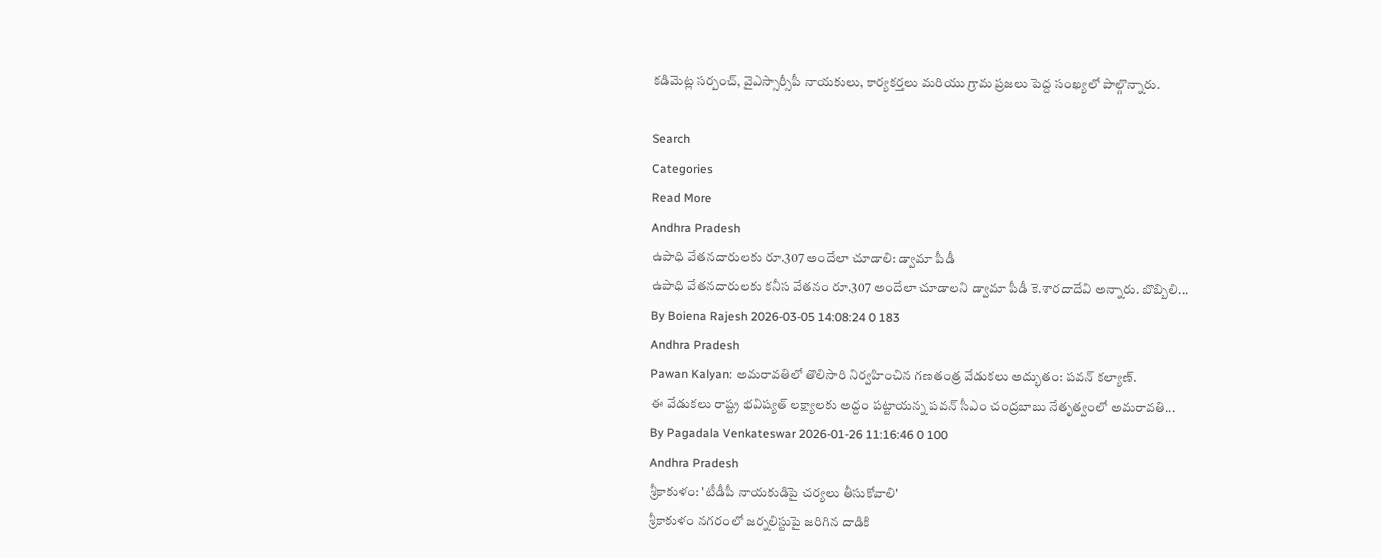కడిమెట్ల సర్పంచ్, వైఎస్సార్సీపీ నాయకులు, కార్యకర్తలు మరియు గ్రామ ప్రజలు పెద్ద సంఖ్యలో పాల్గొన్నారు.

Search
Categories
Read More
Andhra Pradesh
ఉపాధి వేతనదారులకు రూ.307 అందేలా చూడాలి: డ్వామా పీడీ
ఉపాధి వేతనదారులకు కనీస వేతనం రూ.307 అందేలా చూడాలని డ్వామా పీడీ కె.శారదాదేవి అన్నారు. బొబ్బిలి...
By Boiena Rajesh 2026-03-05 14:08:24 0 183
Andhra Pradesh
Pawan Kalyan: అమరావతిలో తొలిసారి నిర్వహించిన గణతంత్ర వేడుకలు అద్భుతం: పవన్ కల్యాణ్.
ఈ వేడుకలు రాష్ట్ర భవిష్యత్ లక్ష్యాలకు అద్దం పట్టాయన్న పవన్ సీఎం చంద్రబాబు నేతృత్వంలో అమరావతి...
By Pagadala Venkateswar 2026-01-26 11:16:46 0 100
Andhra Pradesh
శ్రీకాకుళం: 'టీడీపీ నాయకుడిపై చర్యలు తీసుకోవాలి'
శ్రీకాకుళం నగరంలో జర్నలిస్టుపై జరిగిన దాడికి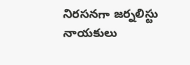నిరసనగా జర్నలిస్టు నాయకులు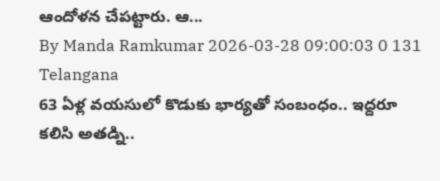ఆందోళన చేపట్టారు. ఆ...
By Manda Ramkumar 2026-03-28 09:00:03 0 131
Telangana
63 ఏళ్ల వయసులో కొడుకు భార్యతో సంబంధం.. ఇద్దరూ కలిసి అతడ్ని..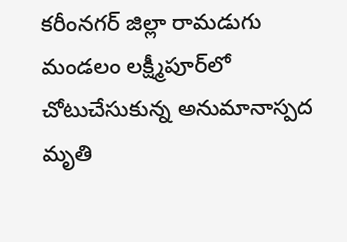కరీంనగర్ జిల్లా రామడుగు మండలం లక్ష్మీపూర్‌లో చోటుచేసుకున్న అనుమానాస్పద మృతి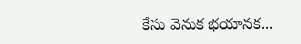కేసు వెనుక భయానక...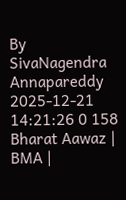By SivaNagendra Annapareddy 2025-12-21 14:21:26 0 158
Bharat Aawaz | BMA |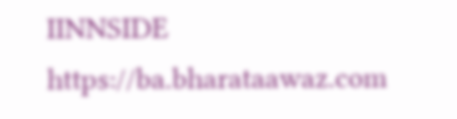IINNSIDE https://ba.bharataawaz.com